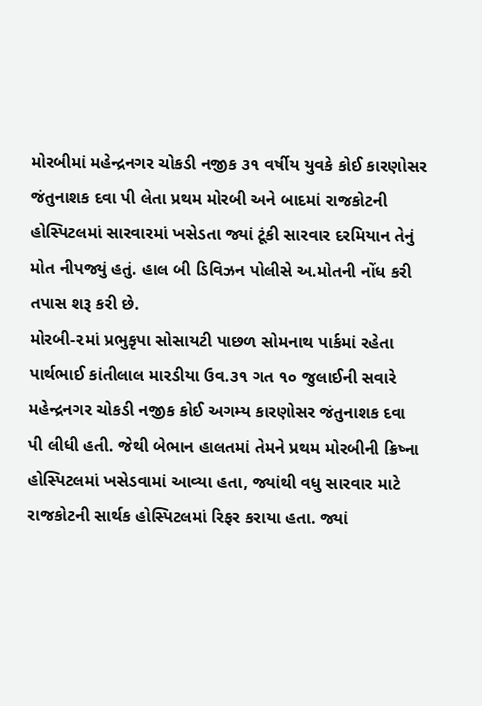મોરબીમાં મહેન્દ્રનગર ચોકડી નજીક ૩૧ વર્ષીય યુવકે કોઈ કારણોસર જંતુનાશક દવા પી લેતા પ્રથમ મોરબી અને બાદમાં રાજકોટની હોસ્પિટલમાં સારવારમાં ખસેડતા જ્યાં ટૂંકી સારવાર દરમિયાન તેનું મોત નીપજ્યું હતું. હાલ બી ડિવિઝન પોલીસે અ.મોતની નોંધ કરી તપાસ શરૂ કરી છે.
મોરબી-૨માં પ્રભુકૃપા સોસાયટી પાછળ સોમનાથ પાર્કમાં રહેતા પાર્થભાઈ કાંતીલાલ મારડીયા ઉવ.૩૧ ગત ૧૦ જુલાઈની સવારે મહેન્દ્રનગર ચોકડી નજીક કોઈ અગમ્ય કારણોસર જંતુનાશક દવા પી લીધી હતી. જેથી બેભાન હાલતમાં તેમને પ્રથમ મોરબીની ક્રિષ્ના હોસ્પિટલમાં ખસેડવામાં આવ્યા હતા, જ્યાંથી વધુ સારવાર માટે રાજકોટની સાર્થક હોસ્પિટલમાં રિફર કરાયા હતા. જ્યાં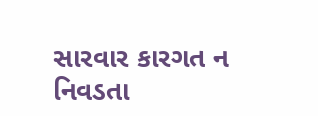સારવાર કારગત ન નિવડતા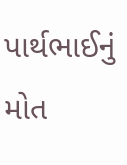પાર્થભાઈનું મોત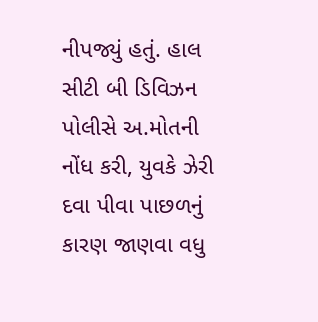નીપજ્યું હતું. હાલ સીટી બી ડિવિઝન પોલીસે અ.મોતની નોંધ કરી, યુવકે ઝેરી દવા પીવા પાછળનું કારણ જાણવા વધુ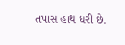તપાસ હાથ ધરી છે.